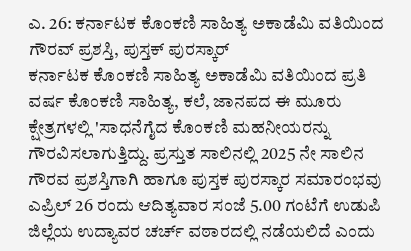ಎ. 26: ಕರ್ನಾಟಕ ಕೊಂಕಣಿ ಸಾಹಿತ್ಯ ಅಕಾಡೆಮಿ ವತಿಯಿಂದ ಗೌರವ್ ಪ್ರಶಸ್ತಿ, ಪುಸ್ತಕ್ ಪುರಸ್ಕಾರ್
ಕರ್ನಾಟಕ ಕೊಂಕಣಿ ಸಾಹಿತ್ಯ ಅಕಾಡೆಮಿ ವತಿಯಿಂದ ಪ್ರತಿ ವರ್ಷ ಕೊಂಕಣಿ ಸಾಹಿತ್ಯ, ಕಲೆ, ಜಾನಪದ ಈ ಮೂರು ಕ್ಷೇತ್ರಗಳಲ್ಲಿ 'ಸಾಧನೆಗೈದ ಕೊಂಕಣಿ ಮಹನೀಯರನ್ನು ಗೌರವಿಸಲಾಗುತ್ತಿದ್ದು. ಪ್ರಸ್ತುತ ಸಾಲಿನಲ್ಲಿ 2025 ನೇ ಸಾಲಿನ ಗೌರವ ಪ್ರಶಸ್ತಿಗಾಗಿ ಹಾಗೂ ಪುಸ್ತಕ ಪುರಸ್ಕಾರ ಸಮಾರಂಭವು ಎಪ್ರಿಲ್ 26 ರಂದು ಆದಿತ್ಯವಾರ ಸಂಜೆ 5.00 ಗಂಟೆಗೆ ಉಡುಪಿ ಜಿಲ್ಲೆಯ ಉದ್ಯಾವರ ಚರ್ಚ್ ವಠಾರದಲ್ಲಿ ನಡೆಯಲಿದೆ ಎಂದು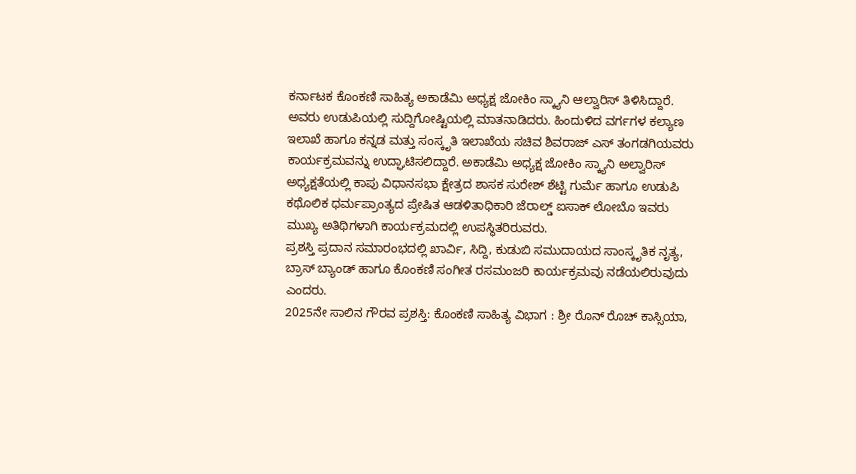ಕರ್ನಾಟಕ ಕೊಂಕಣಿ ಸಾಹಿತ್ಯ ಅಕಾಡೆಮಿ ಅಧ್ಯಕ್ಷ ಜೋಕಿಂ ಸ್ಕ್ಯಾನಿ ಆಲ್ವಾರಿಸ್ ತಿಳಿಸಿದ್ದಾರೆ.
ಅವರು ಉಡುಪಿಯಲ್ಲಿ ಸುದ್ದಿಗೋಷ್ಟಿಯಲ್ಲಿ ಮಾತನಾಡಿದರು. ಹಿಂದುಳಿದ ವರ್ಗಗಳ ಕಲ್ಯಾಣ ಇಲಾಖೆ ಹಾಗೂ ಕನ್ನಡ ಮತ್ತು ಸಂಸ್ಕೃತಿ ಇಲಾಖೆಯ ಸಚಿವ ಶಿವರಾಜ್ ಎಸ್ ತಂಗಡಗಿಯವರು ಕಾರ್ಯಕ್ರಮವನ್ನು ಉದ್ಘಾಟಿಸಲಿದ್ದಾರೆ. ಅಕಾಡೆಮಿ ಅಧ್ಯಕ್ಷ ಜೋಕಿಂ ಸ್ಕ್ಯಾನಿ ಅಲ್ವಾರಿಸ್ ಅಧ್ಯಕ್ಷತೆಯಲ್ಲಿ ಕಾಪು ವಿಧಾನಸಭಾ ಕ್ಷೇತ್ರದ ಶಾಸಕ ಸುರೇಶ್ ಶೆಟ್ಟಿ ಗುರ್ಮೆ ಹಾಗೂ ಉಡುಪಿ ಕಥೊಲಿಕ ಧರ್ಮಪ್ರಾಂತ್ಯದ ಪ್ರೇಷಿತ ಆಡಳಿತಾಧಿಕಾರಿ ಜೆರಾಲ್ಡ್ ಐಸಾಕ್ ಲೋಬೊ ಇವರು ಮುಖ್ಯ ಅತಿಥಿಗಳಾಗಿ ಕಾರ್ಯಕ್ರಮದಲ್ಲಿ ಉಪಸ್ಥಿತರಿರುವರು.
ಪ್ರಶಸ್ತಿ ಪ್ರದಾನ ಸಮಾರಂಭದಲ್ಲಿ ಖಾರ್ವಿ, ಸಿದ್ದಿ, ಕುಡುಬಿ ಸಮುದಾಯದ ಸಾಂಸ್ಕೃತಿಕ ನೃತ್ಯ, ಬ್ರಾಸ್ ಬ್ಯಾಂಡ್ ಹಾಗೂ ಕೊಂಕಣಿ ಸಂಗೀತ ರಸಮಂಜರಿ ಕಾರ್ಯಕ್ರಮವು ನಡೆಯಲಿರುವುದು ಎಂದರು.
2025ನೇ ಸಾಲಿನ ಗೌರವ ಪ್ರಶಸ್ತಿ: ಕೊಂಕಣಿ ಸಾಹಿತ್ಯ ವಿಭಾಗ : ಶ್ರೀ ರೊನ್ ರೊಚ್ ಕಾಸ್ಸಿಯಾ,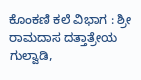ಕೊಂಕಣಿ ಕಲೆ ವಿಭಾಗ : ಶ್ರೀ ರಾಮದಾಸ ದತ್ತಾತ್ರೇಯ ಗುಲ್ವಾಡಿ,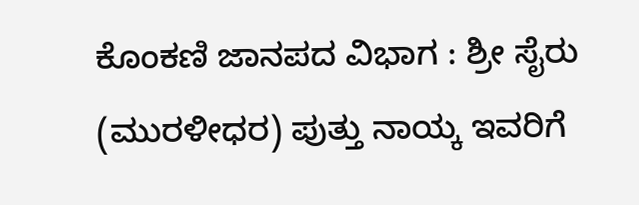ಕೊಂಕಣಿ ಜಾನಪದ ವಿಭಾಗ : ಶ್ರೀ ಸೈರು (ಮುರಳೀಧರ) ಪುತ್ತು ನಾಯ್ಕ ಇವರಿಗೆ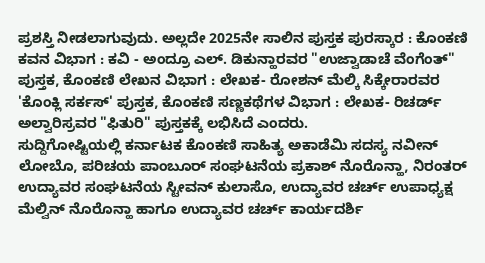ಪ್ರಶಸ್ತಿ ನೀಡಲಾಗುವುದು. ಅಲ್ಲದೇ 2025ನೇ ಸಾಲಿನ ಪುಸ್ತಕ ಪುರಸ್ಕಾರ : ಕೊಂಕಣಿ ಕವನ ವಿಭಾಗ : ಕವಿ - ಅಂದ್ರೂ ಎಲ್. ಡಿಕುನ್ಹಾರವರ "ಉಜ್ವಾಡಾಚೆ ವೆಂಗೆಂತ್" ಪುಸ್ತಕ, ಕೊಂಕಣಿ ಲೇಖನ ವಿಭಾಗ : ಲೇಖಕ- ರೋಶನ್ ಮೆಲ್ಕಿ ಸಿಕ್ಕೇರಾರವರ 'ಕೊಂಕ್ಲಿ ಸರ್ಕಸ್' ಪುಸ್ತಕ, ಕೊಂಕಣಿ ಸಣ್ಣಕಥೆಗಳ ವಿಭಾಗ : ಲೇಖಕ- ರಿಚರ್ಡ್ ಅಲ್ವಾರಿಸ್ರವರ "ಫಿತುರಿ" ಪುಸ್ತಕಕ್ಕೆ ಲಭಿಸಿದೆ ಎಂದರು.
ಸುದ್ದಿಗೋಷ್ಟಿಯಲ್ಲಿ ಕರ್ನಾಟಕ ಕೊಂಕಣಿ ಸಾಹಿತ್ಯ ಅಕಾಡೆಮಿ ಸದಸ್ಯ ನವೀನ್ ಲೋಬೊ, ಪರಿಚಯ ಪಾಂಬೂರ್ ಸಂಘಟನೆಯ ಪ್ರಕಾಶ್ ನೊರೊನ್ಹಾ, ನಿರಂತರ್ ಉದ್ಯಾವರ ಸಂಘಟನೆಯ ಸ್ಟೀವನ್ ಕುಲಾಸೊ, ಉದ್ಯಾವರ ಚರ್ಚ್ ಉಪಾಧ್ಯಕ್ಷ ಮೆಲ್ವಿನ್ ನೊರೊನ್ಹಾ ಹಾಗೂ ಉದ್ಯಾವರ ಚರ್ಚ್ ಕಾರ್ಯದರ್ಶಿ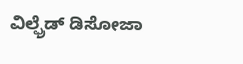ವಿಲ್ಫ್ರೆಡ್ ಡಿಸೋಜಾ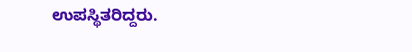ಉಪಸ್ಥಿತರಿದ್ದರು.